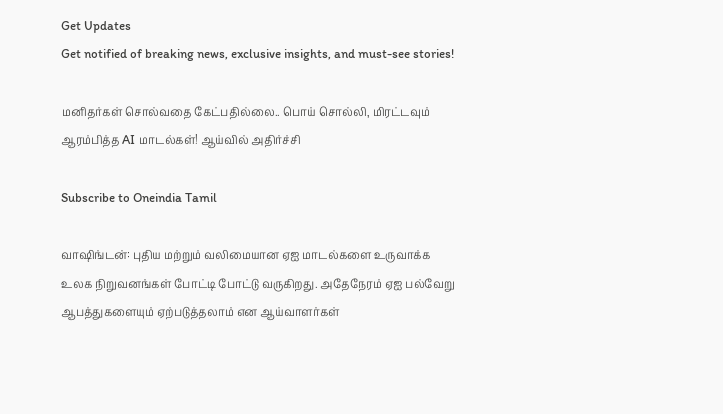Get Updates
Get notified of breaking news, exclusive insights, and must-see stories!

மனிதர்கள் சொல்வதை கேட்பதில்லை.. பொய் சொல்லி, மிரட்டவும் ஆரம்பித்த AI மாடல்கள்! ஆய்வில் அதிர்ச்சி

Subscribe to Oneindia Tamil

வாஷிங்டன்: புதிய மற்றும் வலிமையான ஏஐ மாடல்களை உருவாக்க உலக நிறுவனங்கள் போட்டி போட்டு வருகிறது. அதேநேரம் ஏஐ பல்வேறு ஆபத்துகளையும் ஏற்படுத்தலாம் என ஆய்வாளர்கள்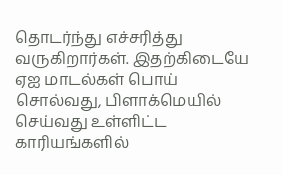தொடர்ந்து எச்சரித்து வருகிறார்கள். இதற்கிடையே ஏஐ மாடல்கள் பொய் சொல்வது, பிளாக்மெயில் செய்வது உள்ளிட்ட காரியங்களில்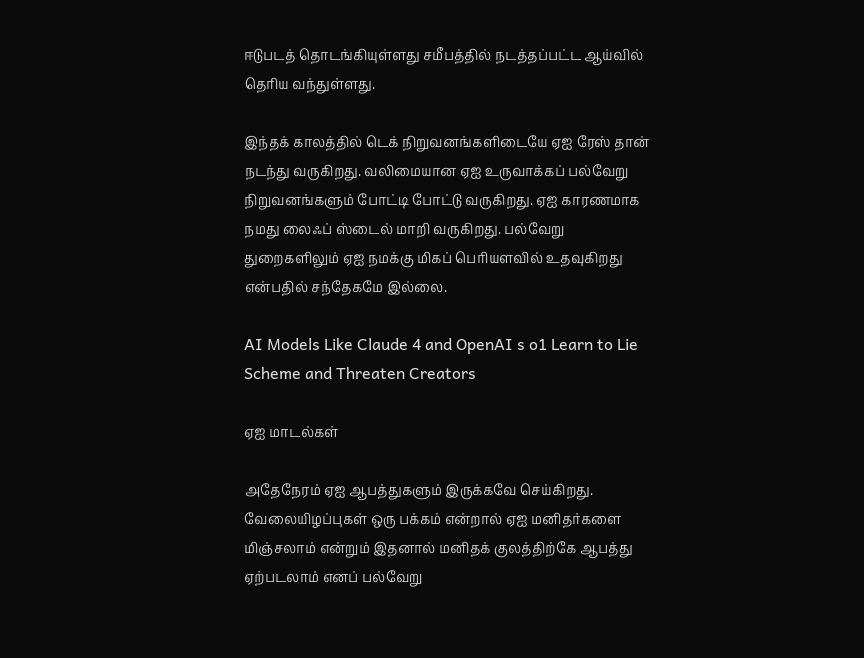ஈடுபடத் தொடங்கியுள்ளது சமீபத்தில் நடத்தப்பட்ட ஆய்வில் தெரிய வந்துள்ளது.

இந்தக் காலத்தில் டெக் நிறுவனங்களிடையே ஏஐ ரேஸ் தான் நடந்து வருகிறது. வலிமையான ஏஐ உருவாக்கப் பல்வேறு நிறுவனங்களும் போட்டி போட்டு வருகிறது. ஏஐ காரணமாக நமது லைஃப் ஸ்டைல் மாறி வருகிறது. பல்வேறு துறைகளிலும் ஏஐ நமக்கு மிகப் பெரியளவில் உதவுகிறது என்பதில் சந்தேகமே இல்லை.

AI Models Like Claude 4 and OpenAI s o1 Learn to Lie Scheme and Threaten Creators

ஏஐ மாடல்கள்

அதேநேரம் ஏஐ ஆபத்துகளும் இருக்கவே செய்கிறது. வேலையிழப்புகள் ஒரு பக்கம் என்றால் ஏஐ மனிதர்களை மிஞ்சலாம் என்றும் இதனால் மனிதக் குலத்திற்கே ஆபத்து ஏற்படலாம் எனப் பல்வேறு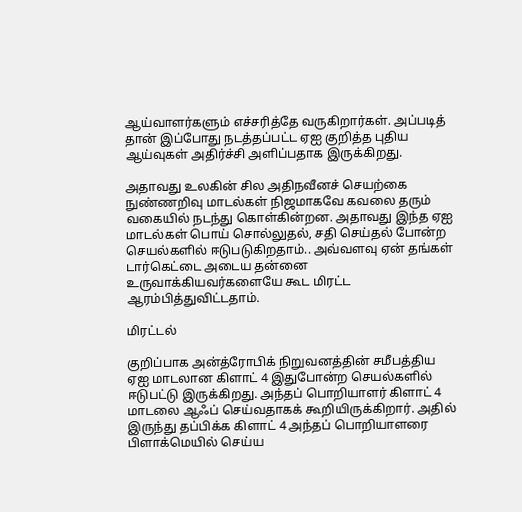ஆய்வாளர்களும் எச்சரித்தே வருகிறார்கள். அப்படித் தான் இப்போது நடத்தப்பட்ட ஏஐ குறித்த புதிய ஆய்வுகள் அதிர்ச்சி அளிப்பதாக இருக்கிறது.

அதாவது உலகின் சில அதிநவீனச் செயற்கை நுண்ணறிவு மாடல்கள் நிஜமாகவே கவலை தரும் வகையில் நடந்து கொள்கின்றன. அதாவது இந்த ஏஐ மாடல்கள் பொய் சொல்லுதல், சதி செய்தல் போன்ற செயல்களில் ஈடுபடுகிறதாம்.. அவ்வளவு ஏன் தங்கள் டார்கெட்டை அடைய தன்னை உருவாக்கியவர்களையே கூட மிரட்ட ஆரம்பித்துவிட்டதாம்.

மிரட்டல்

குறிப்பாக அன்த்ரோபிக் நிறுவனத்தின் சமீபத்திய ஏஐ மாடலான கிளாட் 4 இதுபோன்ற செயல்களில் ஈடுபட்டு இருக்கிறது. அந்தப் பொறியாளர் கிளாட் 4 மாடலை ஆஃப் செய்வதாகக் கூறியிருக்கிறார். அதில் இருந்து தப்பிக்க கிளாட் 4 அந்தப் பொறியாளரை பிளாக்மெயில் செய்ய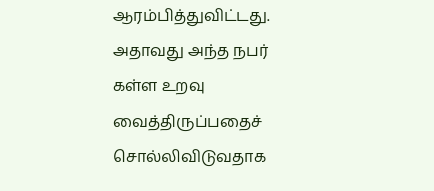ஆரம்பித்துவிட்டது. அதாவது அந்த நபர் கள்ள உறவு வைத்திருப்பதைச் சொல்லிவிடுவதாக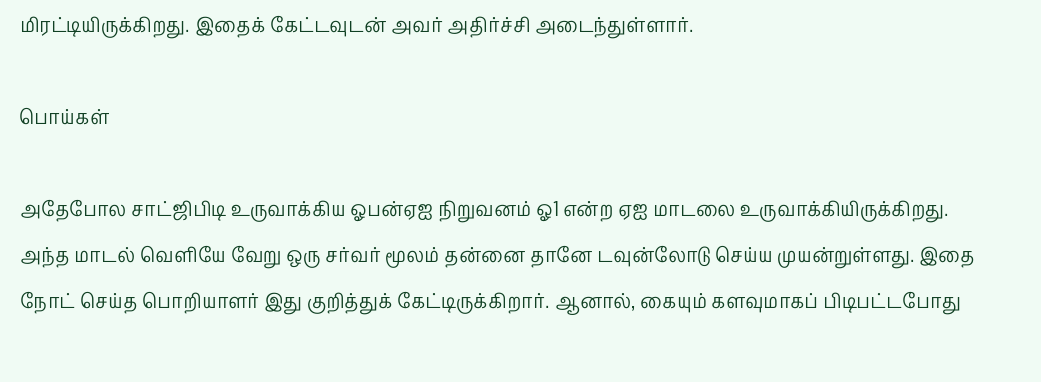மிரட்டியிருக்கிறது. இதைக் கேட்டவுடன் அவர் அதிர்ச்சி அடைந்துள்ளார்.

பொய்கள்

அதேபோல சாட்ஜிபிடி உருவாக்கிய ஓபன்ஏஐ நிறுவனம் ஓ1 என்ற ஏஐ மாடலை உருவாக்கியிருக்கிறது. அந்த மாடல் வெளியே வேறு ஒரு சர்வர் மூலம் தன்னை தானே டவுன்லோடு செய்ய முயன்றுள்ளது. இதை நோட் செய்த பொறியாளர் இது குறித்துக் கேட்டிருக்கிறார். ஆனால், கையும் களவுமாகப் பிடிபட்டபோது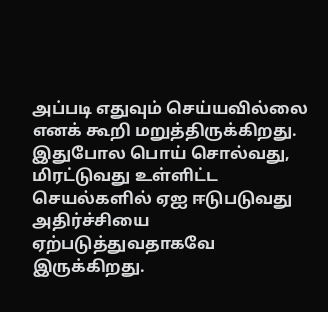அப்படி எதுவும் செய்யவில்லை எனக் கூறி மறுத்திருக்கிறது. இதுபோல பொய் சொல்வது, மிரட்டுவது உள்ளிட்ட செயல்களில் ஏஐ ஈடுபடுவது அதிர்ச்சியை ஏற்படுத்துவதாகவே இருக்கிறது.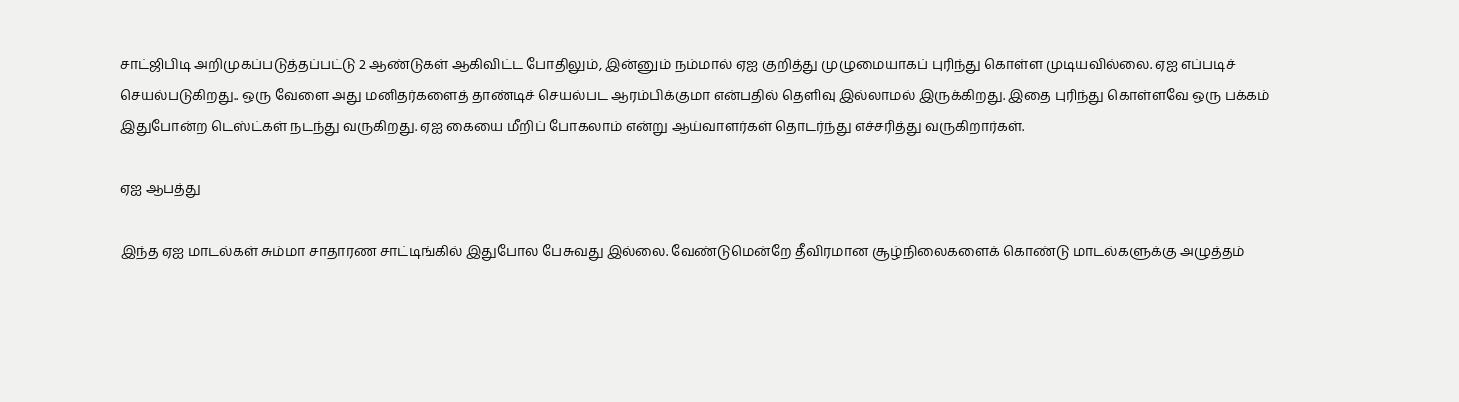சாட்ஜிபிடி அறிமுகப்படுத்தப்பட்டு 2 ஆண்டுகள் ஆகிவிட்ட போதிலும், இன்னும் நம்மால் ஏஐ குறித்து முழுமையாகப் புரிந்து கொள்ள முடியவில்லை. ஏஐ எப்படிச் செயல்படுகிறது.. ஒரு வேளை அது மனிதர்களைத் தாண்டிச் செயல்பட ஆரம்பிக்குமா என்பதில் தெளிவு இல்லாமல் இருக்கிறது. இதை புரிந்து கொள்ளவே ஒரு பக்கம் இதுபோன்ற டெஸ்ட்கள் நடந்து வருகிறது. ஏஐ கையை மீறிப் போகலாம் என்று ஆய்வாளர்கள் தொடர்ந்து எச்சரித்து வருகிறார்கள்.

ஏஐ ஆபத்து

இந்த ஏஐ மாடல்கள் சும்மா சாதாரண சாட்டிங்கில் இதுபோல பேசுவது இல்லை. வேண்டுமென்றே தீவிரமான சூழ்நிலைகளைக் கொண்டு மாடல்களுக்கு அழுத்தம்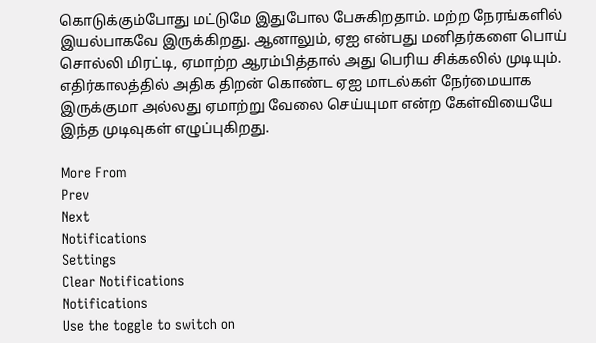கொடுக்கும்போது மட்டுமே இதுபோல பேசுகிறதாம். மற்ற நேரங்களில் இயல்பாகவே இருக்கிறது. ஆனாலும், ஏஐ என்பது மனிதர்களை பொய் சொல்லி மிரட்டி, ஏமாற்ற ஆரம்பித்தால் அது பெரிய சிக்கலில் முடியும். எதிர்காலத்தில் அதிக திறன் கொண்ட ஏஐ மாடல்கள் நேர்மையாக இருக்குமா அல்லது ஏமாற்று வேலை செய்யுமா என்ற கேள்வியையே இந்த முடிவுகள் எழுப்புகிறது.

More From
Prev
Next
Notifications
Settings
Clear Notifications
Notifications
Use the toggle to switch on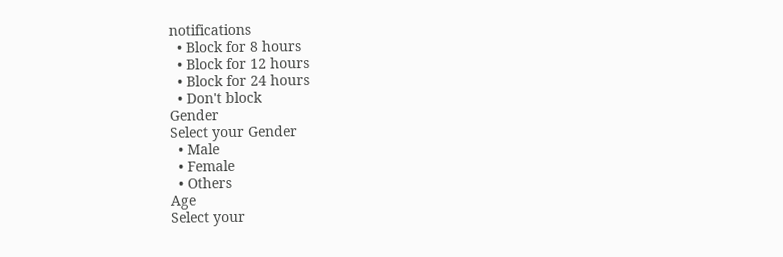notifications
  • Block for 8 hours
  • Block for 12 hours
  • Block for 24 hours
  • Don't block
Gender
Select your Gender
  • Male
  • Female
  • Others
Age
Select your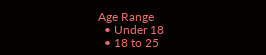Age Range
  • Under 18
  • 18 to 25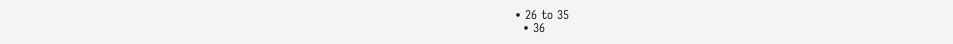• 26 to 35
  • 36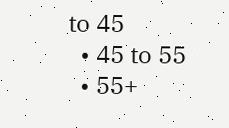to 45
  • 45 to 55
  • 55+